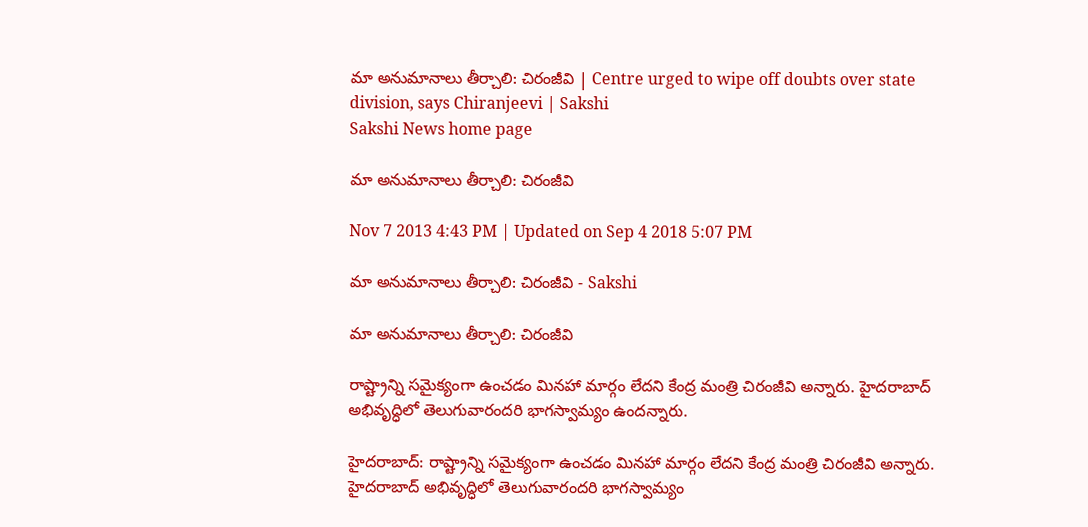మా అనుమానాలు తీర్చాలి: చిరంజీవి | Centre urged to wipe off doubts over state division, says Chiranjeevi | Sakshi
Sakshi News home page

మా అనుమానాలు తీర్చాలి: చిరంజీవి

Nov 7 2013 4:43 PM | Updated on Sep 4 2018 5:07 PM

మా అనుమానాలు తీర్చాలి: చిరంజీవి - Sakshi

మా అనుమానాలు తీర్చాలి: చిరంజీవి

రాష్ట్రాన్ని సమైక్యంగా ఉంచడం మినహా మార్గం లేదని కేంద్ర మంత్రి చిరంజీవి అన్నారు. హైదరాబాద్ అభివృద్ధిలో తెలుగువారందరి భాగస్వామ్యం ఉందన్నారు.

హైదరాబాద్: రాష్ట్రాన్ని సమైక్యంగా ఉంచడం మినహా మార్గం లేదని కేంద్ర మంత్రి చిరంజీవి అన్నారు. హైదరాబాద్ అభివృద్ధిలో తెలుగువారందరి భాగస్వామ్యం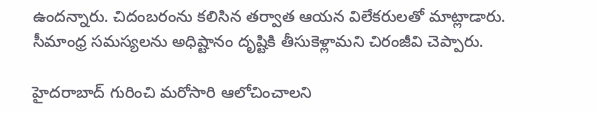ఉందన్నారు. చిదంబరంను కలిసిన తర్వాత ఆయన విలేకరులతో మాట్లాడారు. సీమాంధ్ర సమస్యలను అధిష్టానం దృష్టికి తీసుకెళ్లామని చిరంజీవి చెప్పారు.

హైదరాబాద్ గురించి మరోసారి ఆలోచించాలని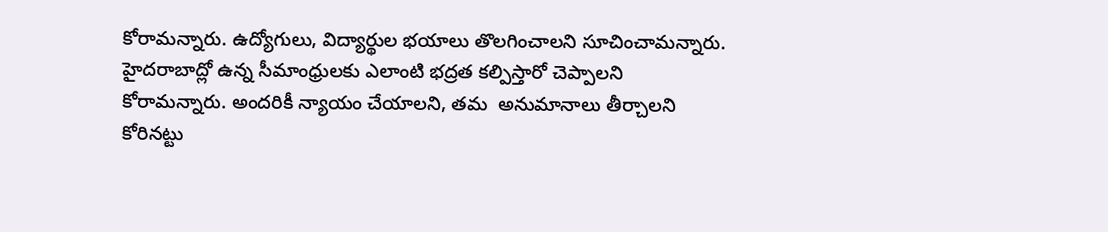కోరామన్నారు. ఉద్యోగులు, విద్యార్థుల భయాలు తొలగించాలని సూచించామన్నారు. హైదరాబాద్లో ఉన్న సీమాంధ్రులకు ఎలాంటి భద్రత కల్పిస్తారో చెప్పాలని కోరామన్నారు. అందరికీ న్యాయం చేయాలని, తమ  అనుమానాలు తీర్చాలని  కోరినట్టు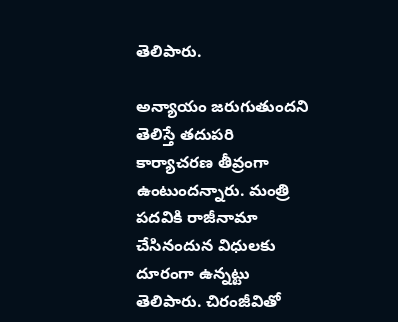తెలిపారు.

అన్యాయం జరుగుతుందని తెలిస్తే తదుపరి కార్యాచరణ తీవ్రంగా ఉంటుందన్నారు. మంత్రి పదవికి రాజీనామా చేసినందున విధులకు దూరంగా ఉన్నట్టు తెలిపారు. చిరంజీవితో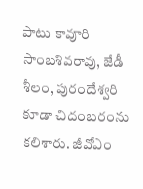పాటు కావూరి సాంబశివరావు, జేడీ శీలం, పురందేశ్వరి కూడా చిదంబరంను కలిశారు. జీవోఎం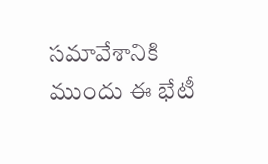సమావేశానికి ముందు ఈ భేటీ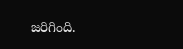జరిగింది.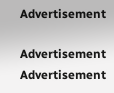Advertisement

Advertisement
Advertisement